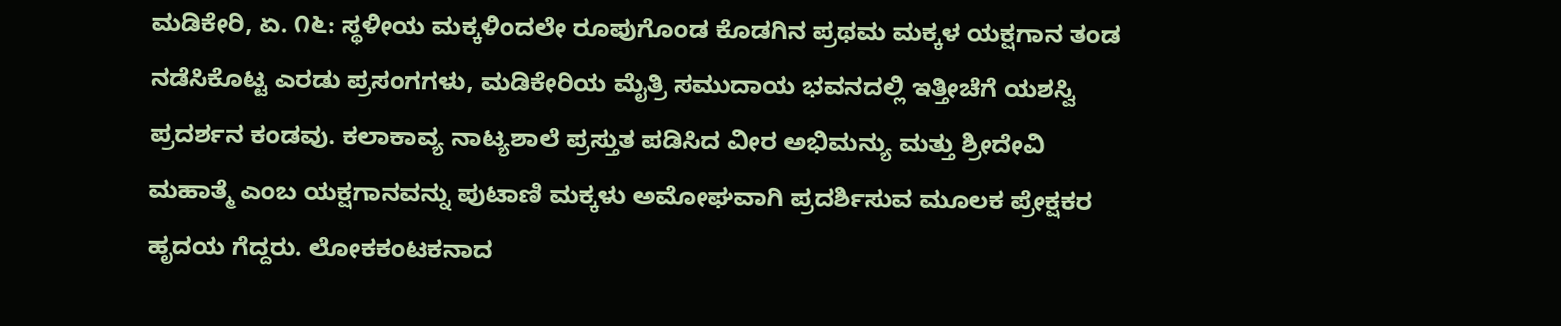ಮಡಿಕೇರಿ, ಏ. ೧೬: ಸ್ಥಳೀಯ ಮಕ್ಕಳಿಂದಲೇ ರೂಪುಗೊಂಡ ಕೊಡಗಿನ ಪ್ರಥಮ ಮಕ್ಕಳ ಯಕ್ಷಗಾನ ತಂಡ ನಡೆಸಿಕೊಟ್ಟ ಎರಡು ಪ್ರಸಂಗಗಳು, ಮಡಿಕೇರಿಯ ಮೈತ್ರಿ ಸಮುದಾಯ ಭವನದಲ್ಲಿ ಇತ್ತೀಚೆಗೆ ಯಶಸ್ವಿ ಪ್ರದರ್ಶನ ಕಂಡವು. ಕಲಾಕಾವ್ಯ ನಾಟ್ಯಶಾಲೆ ಪ್ರಸ್ತುತ ಪಡಿಸಿದ ವೀರ ಅಭಿಮನ್ಯು ಮತ್ತು ಶ್ರೀದೇವಿ ಮಹಾತ್ಮೆ ಎಂಬ ಯಕ್ಷಗಾನವನ್ನು ಪುಟಾಣಿ ಮಕ್ಕಳು ಅಮೋಘವಾಗಿ ಪ್ರದರ್ಶಿಸುವ ಮೂಲಕ ಪ್ರೇಕ್ಷಕರ ಹೃದಯ ಗೆದ್ದರು. ಲೋಕಕಂಟಕನಾದ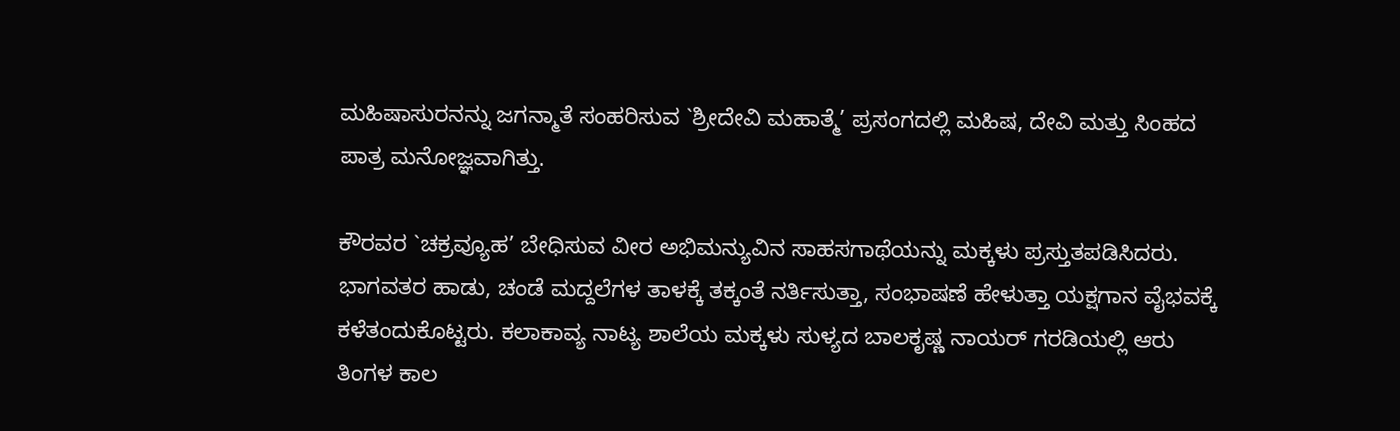ಮಹಿಷಾಸುರನನ್ನು ಜಗನ್ಮಾತೆ ಸಂಹರಿಸುವ `ಶ್ರೀದೇವಿ ಮಹಾತ್ಮೆ’ ಪ್ರಸಂಗದಲ್ಲಿ ಮಹಿಷ, ದೇವಿ ಮತ್ತು ಸಿಂಹದ ಪಾತ್ರ ಮನೋಜ್ಞವಾಗಿತ್ತು.

ಕೌರವರ `ಚಕ್ರವ್ಯೂಹ’ ಬೇಧಿಸುವ ವೀರ ಅಭಿಮನ್ಯುವಿನ ಸಾಹಸಗಾಥೆಯನ್ನು ಮಕ್ಕಳು ಪ್ರಸ್ತುತಪಡಿಸಿದರು. ಭಾಗವತರ ಹಾಡು, ಚಂಡೆ ಮದ್ದಲೆಗಳ ತಾಳಕ್ಕೆ ತಕ್ಕಂತೆ ನರ್ತಿಸುತ್ತಾ, ಸಂಭಾಷಣೆ ಹೇಳುತ್ತಾ ಯಕ್ಷಗಾನ ವೈಭವಕ್ಕೆ ಕಳೆತಂದುಕೊಟ್ಟರು. ಕಲಾಕಾವ್ಯ ನಾಟ್ಯ ಶಾಲೆಯ ಮಕ್ಕಳು ಸುಳ್ಯದ ಬಾಲಕೃಷ್ಣ ನಾಯರ್ ಗರಡಿಯಲ್ಲಿ ಆರು ತಿಂಗಳ ಕಾಲ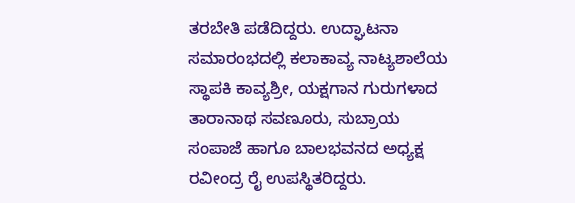ತರಬೇತಿ ಪಡೆದಿದ್ದರು. ಉದ್ಘಾಟನಾ ಸಮಾರಂಭದಲ್ಲಿ ಕಲಾಕಾವ್ಯ ನಾಟ್ಯಶಾಲೆಯ ಸ್ಥಾಪಕಿ ಕಾವ್ಯಶ್ರೀ, ಯಕ್ಷಗಾನ ಗುರುಗಳಾದ ತಾರಾನಾಥ ಸವಣೂರು, ಸುಬ್ರಾಯ ಸಂಪಾಜೆ ಹಾಗೂ ಬಾಲಭವನದ ಅಧ್ಯಕ್ಷ ರವೀಂದ್ರ ರೈ ಉಪಸ್ಥಿತರಿದ್ದರು.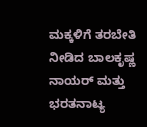ಮಕ್ಕಳಿಗೆ ತರಬೇತಿ ನೀಡಿದ ಬಾಲಕೃಷ್ಣ ನಾಯರ್ ಮತ್ತು ಭರತನಾಟ್ಯ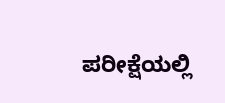ಪರೀಕ್ಷೆಯಲ್ಲಿ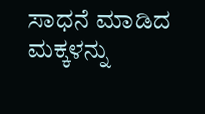ಸಾಧನೆ ಮಾಡಿದ ಮಕ್ಕಳನ್ನು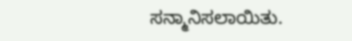ಸನ್ಮಾನಿಸಲಾಯಿತು.